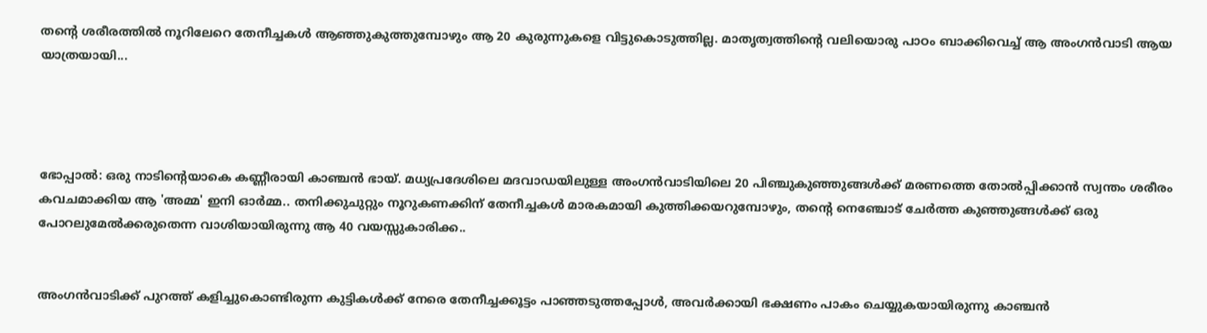തന്റെ ശരീരത്തിൽ നൂറിലേറെ തേനീച്ചകൾ ആഞ്ഞുകുത്തുമ്പോഴും ആ 20 കുരുന്നുകളെ വിട്ടുകൊടുത്തില്ല. മാതൃത്വത്തിന്റെ വലിയൊരു പാഠം ബാക്കിവെച്ച് ആ അംഗൻവാടി ആയ യാത്രയായി...




ഭോപ്പാല്‍: ഒരു നാടിന്റെയാകെ കണ്ണീരായി കാഞ്ചൻ ഭായ്. മധ്യപ്രദേശിലെ മദവാഡയിലുള്ള അംഗൻവാടിയിലെ 20 പിഞ്ചുകുഞ്ഞുങ്ങൾക്ക് മരണത്തെ തോൽപ്പിക്കാൻ സ്വന്തം ശരീരം കവചമാക്കിയ ആ 'അമ്മ' ഇനി ഓർമ്മ.. തനിക്കുചുറ്റും നൂറുകണക്കിന് തേനീച്ചകൾ മാരകമായി കുത്തിക്കയറുമ്പോഴും, തന്റെ നെഞ്ചോട് ചേർത്ത കുഞ്ഞുങ്ങൾക്ക് ഒരു പോറലുമേൽക്കരുതെന്ന വാശിയായിരുന്നു ആ 40 വയസ്സുകാരിക്ക..


അംഗൻവാടിക്ക് പുറത്ത് കളിച്ചുകൊണ്ടിരുന്ന കുട്ടികൾക്ക് നേരെ തേനീച്ചക്കൂട്ടം പാഞ്ഞടുത്തപ്പോൾ, അവർക്കായി ഭക്ഷണം പാകം ചെയ്യുകയായിരുന്നു കാഞ്ചൻ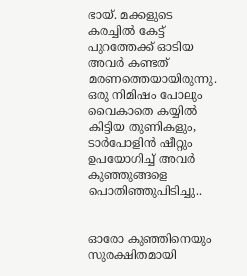ഭായ്. മക്കളുടെ കരച്ചിൽ കേട്ട് പുറത്തേക്ക് ഓടിയ അവർ കണ്ടത് മരണത്തെയായിരുന്നു. ഒരു നിമിഷം പോലും വൈകാതെ കയ്യിൽ കിട്ടിയ തുണികളും, ടാർപോളിൻ ഷീറ്റും ഉപയോഗിച്ച് അവർ കുഞ്ഞുങ്ങളെ പൊതിഞ്ഞുപിടിച്ചു..


ഓരോ കുഞ്ഞിനെയും സുരക്ഷിതമായി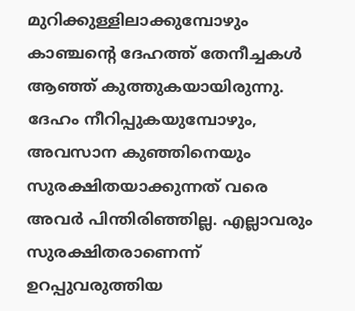മുറിക്കുള്ളിലാക്കുമ്പോഴും കാഞ്ചന്റെ ദേഹത്ത് തേനീച്ചകൾ ആഞ്ഞ് കുത്തുകയായിരുന്നു. ദേഹം നീറിപ്പുകയുമ്പോഴും, അവസാന കുഞ്ഞിനെയും സുരക്ഷിതയാക്കുന്നത് വരെ അവർ പിന്തിരിഞ്ഞില്ല. എല്ലാവരും സുരക്ഷിതരാണെന്ന് ഉറപ്പുവരുത്തിയ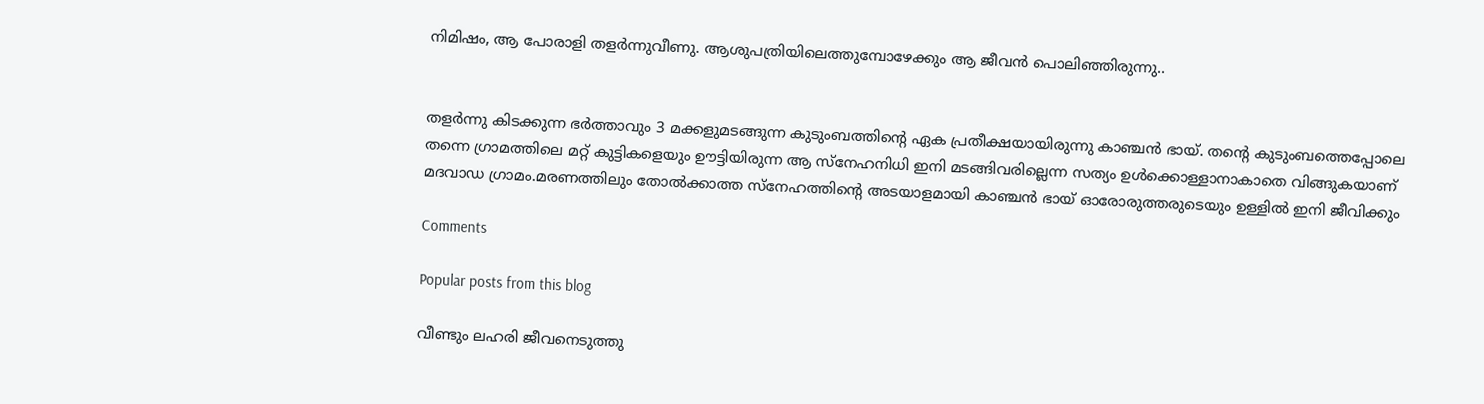നിമിഷം, ആ പോരാളി തളർന്നുവീണു. ആശുപത്രിയിലെത്തുമ്പോഴേക്കും ആ ജീവൻ പൊലിഞ്ഞിരുന്നു..


തളർന്നു കിടക്കുന്ന ഭർത്താവും 3 മക്കളുമടങ്ങുന്ന കുടുംബത്തിന്റെ ഏക പ്രതീക്ഷയായിരുന്നു കാഞ്ചൻ ഭായ്. തന്റെ കുടുംബത്തെപ്പോലെ തന്നെ ഗ്രാമത്തിലെ മറ്റ് കുട്ടികളെയും ഊട്ടിയിരുന്ന ആ സ്നേഹനിധി ഇനി മടങ്ങിവരില്ലെന്ന സത്യം ഉൾക്കൊള്ളാനാകാതെ വിങ്ങുകയാണ് മദവാഡ ഗ്രാമം.മരണത്തിലും തോൽക്കാത്ത സ്നേഹത്തിന്റെ അടയാളമായി കാഞ്ചൻ ഭായ് ഓരോരുത്തരുടെയും ഉള്ളിൽ ഇനി ജീവിക്കും

Comments

Popular posts from this blog

വീണ്ടും ലഹരി ജീവനെടുത്തു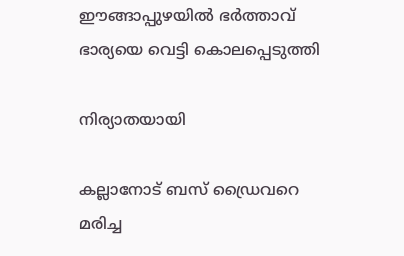ഈങ്ങാപ്പുഴയിൽ ഭർത്താവ് ഭാര്യയെ വെട്ടി കൊലപ്പെടുത്തി

നിര്യാതയായി

കല്ലാനോട് ബസ് ഡ്രൈവറെ മരിച്ച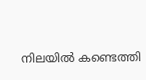നിലയിൽ കണ്ടെത്തി